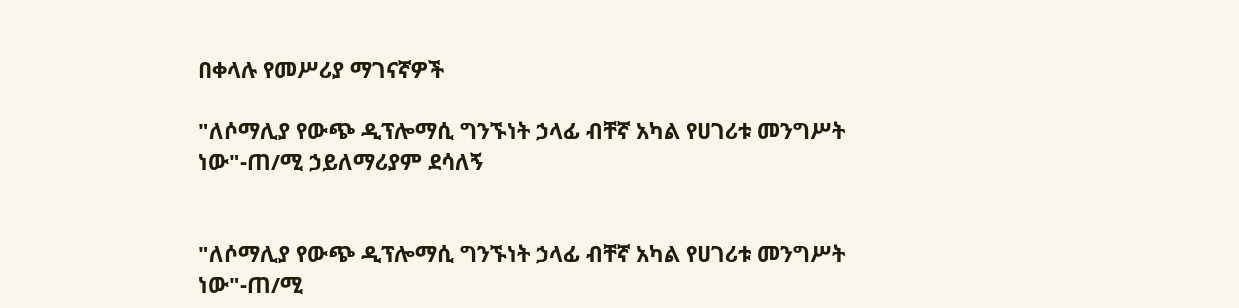በቀላሉ የመሥሪያ ማገናኛዎች

"ለሶማሊያ የውጭ ዲፕሎማሲ ግንኙነት ኃላፊ ብቸኛ አካል የሀገሪቱ መንግሥት ነው"-ጠ/ሚ ኃይለማሪያም ደሳለኝ


"ለሶማሊያ የውጭ ዲፕሎማሲ ግንኙነት ኃላፊ ብቸኛ አካል የሀገሪቱ መንግሥት ነው"-ጠ/ሚ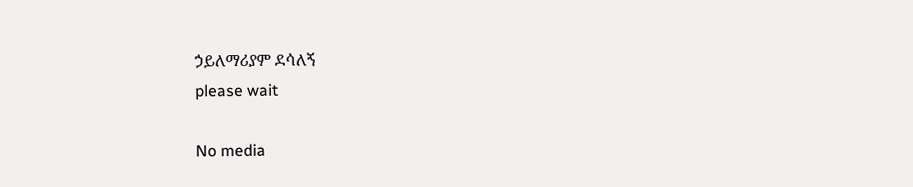ኃይለማሪያም ደሳለኝ
please wait

No media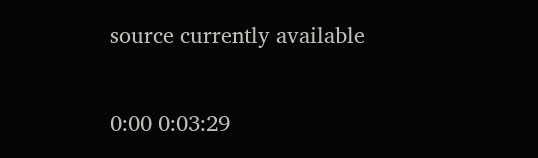source currently available

0:00 0:03:29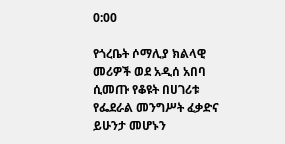0:00

የጎረቤት ሶማሊያ ክልላዊ መሪዎች ወደ አዲሰ አበባ ሲመጡ የቆዩት በሀገሪቱ የፌደራል መንግሥት ፈቃድና ይሁንታ መሆኑን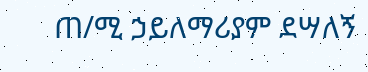ጠ/ሚ ኃይለማሪያም ደሣለኝ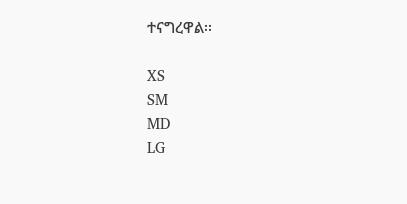ተናግረዋል፡፡

XS
SM
MD
LG